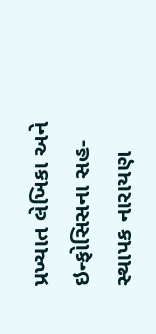પ્રખ્યાત લેખિકા અને ઇન્ફોસિસના સહ-સ્થાપક નારાયણ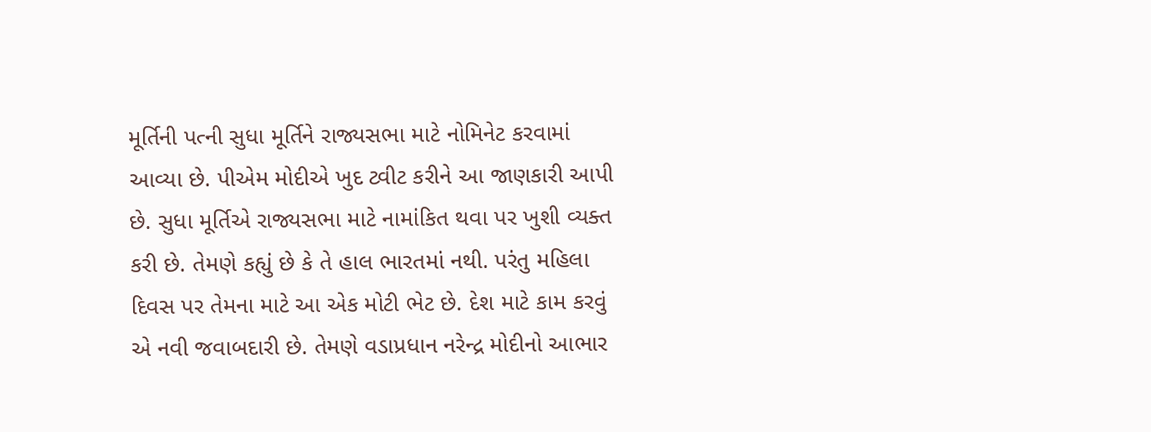મૂર્તિની પત્ની સુધા મૂર્તિને રાજ્યસભા માટે નોમિનેટ કરવામાં આવ્યા છે. પીએમ મોદીએ ખુદ ટ્વીટ કરીને આ જાણકારી આપી છે. સુધા મૂર્તિએ રાજ્યસભા માટે નામાંકિત થવા પર ખુશી વ્યક્ત કરી છે. તેમણે કહ્યું છે કે તે હાલ ભારતમાં નથી. પરંતુ મહિલા દિવસ પર તેમના માટે આ એક મોટી ભેટ છે. દેશ માટે કામ કરવું એ નવી જવાબદારી છે. તેમણે વડાપ્રધાન નરેન્દ્ર મોદીનો આભાર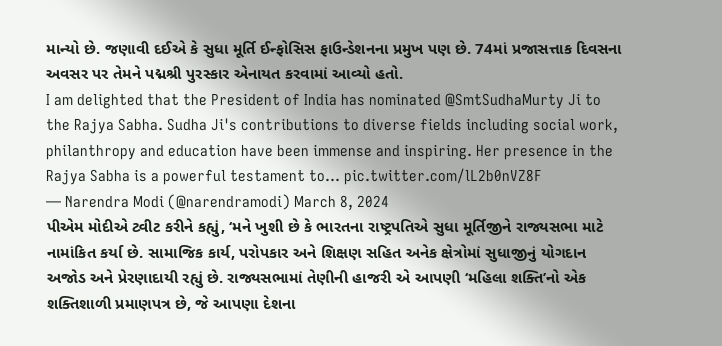માન્યો છે. જણાવી દઈએ કે સુધા મૂર્તિ ઈન્ફોસિસ ફાઉન્ડેશનના પ્રમુખ પણ છે. 74માં પ્રજાસત્તાક દિવસના અવસર પર તેમને પદ્મશ્રી પુરસ્કાર એનાયત કરવામાં આવ્યો હતો.
I am delighted that the President of India has nominated @SmtSudhaMurty Ji to the Rajya Sabha. Sudha Ji's contributions to diverse fields including social work, philanthropy and education have been immense and inspiring. Her presence in the Rajya Sabha is a powerful testament to… pic.twitter.com/lL2b0nVZ8F
— Narendra Modi (@narendramodi) March 8, 2024
પીએમ મોદીએ ટ્વીટ કરીને કહ્યું, ‘મને ખુશી છે કે ભારતના રાષ્ટ્રપતિએ સુધા મૂર્તિજીને રાજ્યસભા માટે નામાંકિત કર્યા છે. સામાજિક કાર્ય, પરોપકાર અને શિક્ષણ સહિત અનેક ક્ષેત્રોમાં સુધાજીનું યોગદાન અજોડ અને પ્રેરણાદાયી રહ્યું છે. રાજ્યસભામાં તેણીની હાજરી એ આપણી ‘મહિલા શક્તિ’નો એક શક્તિશાળી પ્રમાણપત્ર છે, જે આપણા દેશના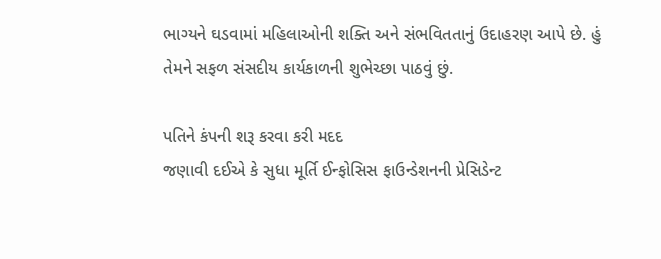ભાગ્યને ઘડવામાં મહિલાઓની શક્તિ અને સંભવિતતાનું ઉદાહરણ આપે છે. હું તેમને સફળ સંસદીય કાર્યકાળની શુભેચ્છા પાઠવું છું.

પતિને કંપની શરૂ કરવા કરી મદદ
જણાવી દઈએ કે સુધા મૂર્તિ ઈન્ફોસિસ ફાઉન્ડેશનની પ્રેસિડેન્ટ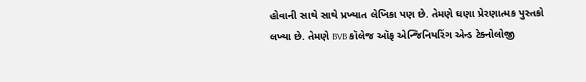હોવાની સાથે સાથે પ્રખ્યાત લેખિકા પણ છે. તેમણે ઘણા પ્રેરણાત્મક પુસ્તકો લખ્યા છે. તેમણે BVB કૉલેજ ઑફ એન્જિનિયરિંગ એન્ડ ટેક્નોલોજી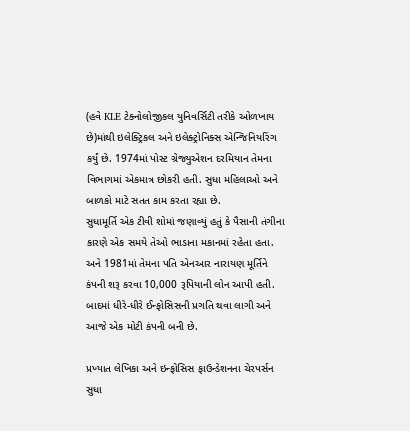(હવે KLE ટેક્નોલોજીકલ યુનિવર્સિટી તરીકે ઓળખાય છે)માંથી ઇલેક્ટ્રિકલ અને ઇલેક્ટ્રોનિક્સ એન્જિનિયરિંગ કર્યું છે. 1974માં પોસ્ટ ગ્રેજ્યુએશન દરમિયાન તેમના વિભાગમાં એકમાત્ર છોકરી હતી. સુધા મહિલાઓ અને બાળકો માટે સતત કામ કરતા રહ્યા છે.
સુધામૂર્તિ એક ટીવી શોમાં જણાવ્યું હતું કે પૈસાની તંગીના કારણે એક સમયે તેઓ ભાડાના મકાનમાં રહેતા હતા. અને 1981માં તેમના પતિ એનઆર નારાયણ મૂર્તિને કંપની શરૂ કરવા 10,000 રૂપિયાની લોન આપી હતી. બાદમાં ધીરે-ધીરે ઈન્ફોસિસની પ્રગતિ થવા લાગી અને આજે એક મોટી કંપની બની છે.

પ્રખ્યાત લેખિકા અને ઇન્ફોસિસ ફાઉન્ડેશનના ચેરપર્સન સુધા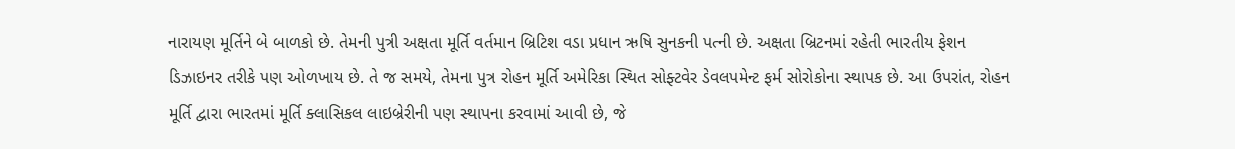નારાયણ મૂર્તિને બે બાળકો છે. તેમની પુત્રી અક્ષતા મૂર્તિ વર્તમાન બ્રિટિશ વડા પ્રધાન ઋષિ સુનકની પત્ની છે. અક્ષતા બ્રિટનમાં રહેતી ભારતીય ફેશન ડિઝાઇનર તરીકે પણ ઓળખાય છે. તે જ સમયે, તેમના પુત્ર રોહન મૂર્તિ અમેરિકા સ્થિત સોફ્ટવેર ડેવલપમેન્ટ ફર્મ સોરોકોના સ્થાપક છે. આ ઉપરાંત, રોહન મૂર્તિ દ્વારા ભારતમાં મૂર્તિ ક્લાસિકલ લાઇબ્રેરીની પણ સ્થાપના કરવામાં આવી છે, જે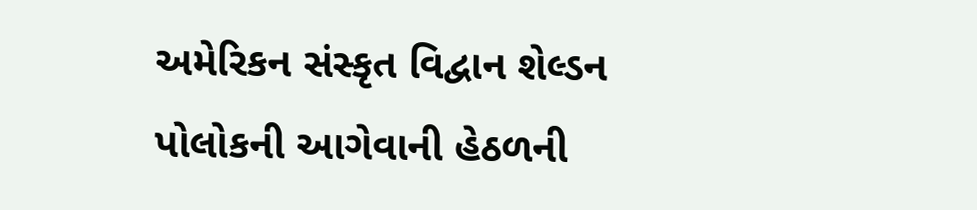અમેરિકન સંસ્કૃત વિદ્વાન શેલ્ડન પોલોકની આગેવાની હેઠળની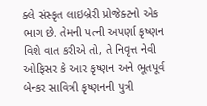ક્લે સંસ્કૃત લાઇબ્રેરી પ્રોજેક્ટનો એક ભાગ છે. તેમની પત્ની અપર્ણા કૃષ્ણન વિશે વાત કરીએ તો, તે નિવૃત્ત નેવી ઓફિસર કે આર કૃષ્ણન અને ભૂતપૂર્વ બેન્કર સાવિત્રી કૃષ્ણનની પુત્રી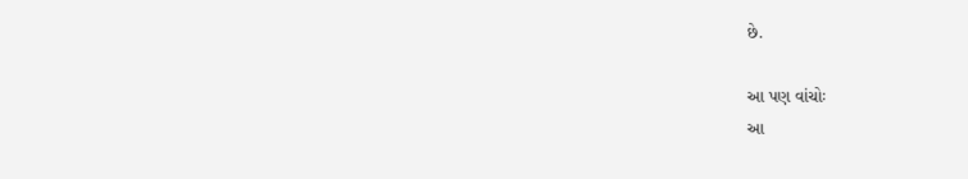છે.

આ પણ વાંચોઃ
આ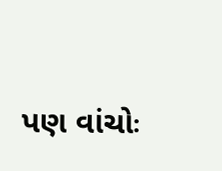પણ વાંચોઃ